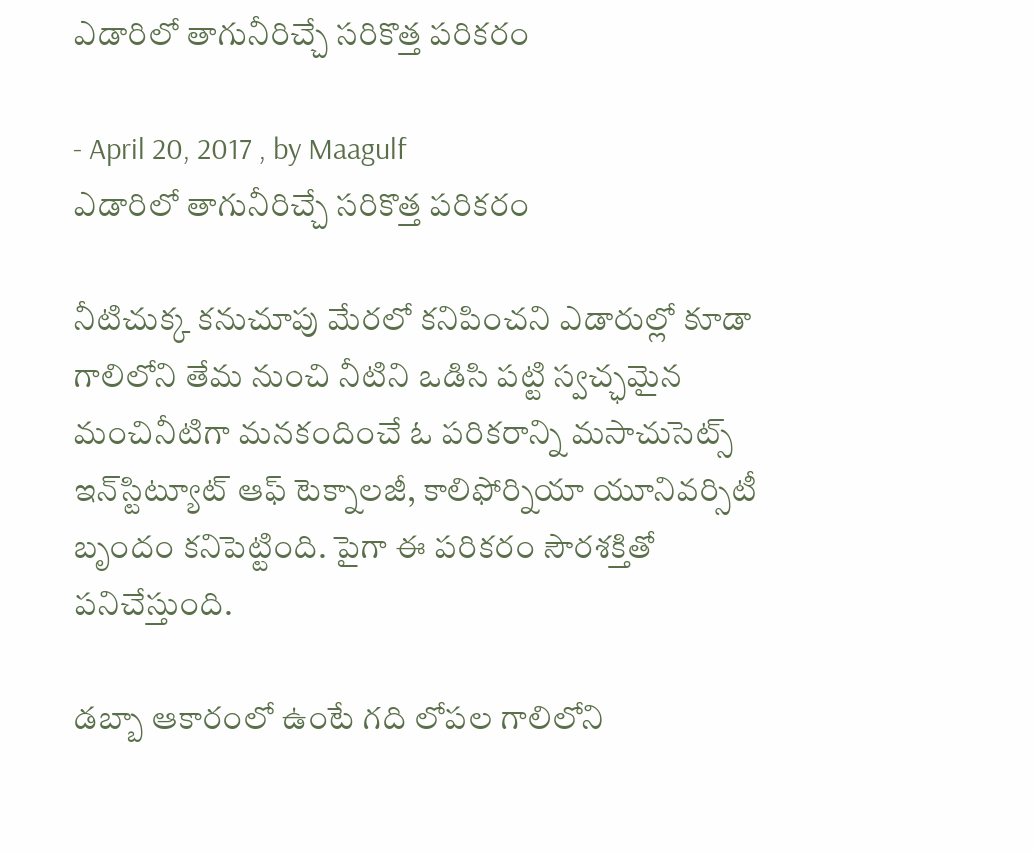ఎడారిలో తాగునీరిచ్చే సరికొత్త పరికరం

- April 20, 2017 , by Maagulf
ఎడారిలో తాగునీరిచ్చే సరికొత్త పరికరం

నీటిచుక్క కనుచూపు మేరలో కనిపించని ఎడారుల్లో కూడా గాలిలోని తేమ నుంచి నీటిని ఒడిసి పట్టి స్వచ్ఛమైన మంచినీటిగా మనకందించే ఓ పరికరాన్ని మసాచుసెట్స్‌ ఇన్‌స్టిట్యూట్ ఆఫ్‌ టెక్నాలజీ, కాలిఫోర్నియా యూనివర్సిటీ బృందం కనిపెట్టింది. పైగా ఈ పరికరం సౌరశక్తితో పనిచేస్తుంది.

డబ్బా ఆకారంలో ఉంటే గది లోపల గాలిలోని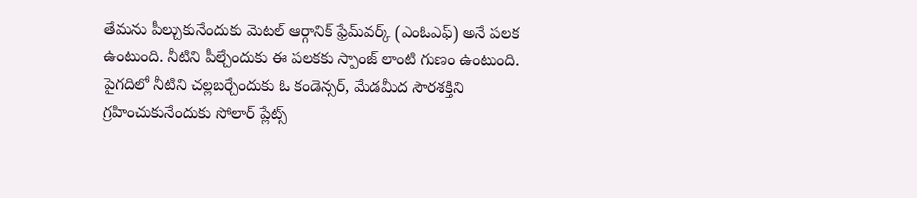తేమను పీల్చుకునేందుకు మెటల్‌ ఆర్గానిక్‌ ఫ్రేమ్‌వర్క్‌ (ఎంఓఎఫ్‌) అనే పలక ఉంటుంది. నీటిని పీల్చేందుకు ఈ పలకకు స్పాంజ్‌ లాంటి గుణం ఉంటుంది. పైగదిలో నీటిని చల్లబర్చేందుకు ఓ కండెన్సర్, మేడమీద సౌరశక్తిని గ్రహించుకునేందుకు సోలార్‌ ప్లేట్స్‌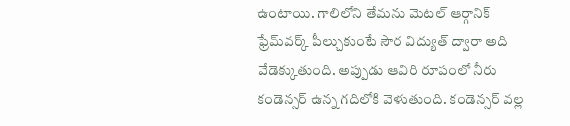ఉంటాయి. గాలిలోని తేమను మెటల్‌ ఆర్గానిక్‌ ఫ్రేమ్‌వర్క్‌ పీల్చుకుంటే సౌర విద్యుత్‌ ద్వారా అది వేడెక్కుతుంది. అప్పుడు ఆవిరి రూపంలో నీరు కండెన్సర్‌ ఉన్న గదిలోకి వెళుతుంది. కండెన్సర్‌ వల్ల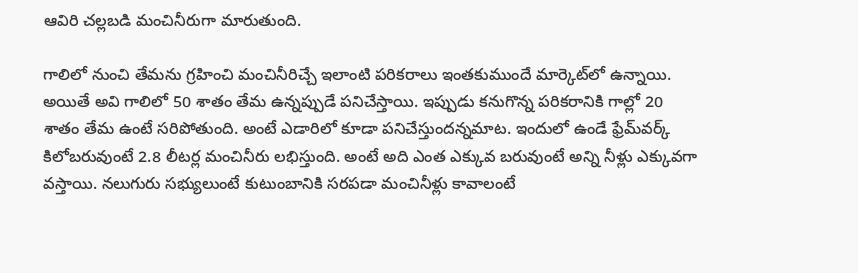ఆవిరి చల్లబడి మంచినీరుగా మారుతుంది.

గాలిలో నుంచి తేమను గ్రహించి మంచినీరిచ్చే ఇలాంటి పరికరాలు ఇంతకుముందే మార్కెట్‌లో ఉన్నాయి. అయితే అవి గాలిలో 50 శాతం తేమ ఉన్నప్పుడే పనిచేస్తాయి. ఇప్పుడు కనుగొన్న పరికరానికి గాల్లో 20 శాతం తేమ ఉంటే సరిపోతుంది. అంటే ఎడారిలో కూడా పనిచేస్తుందన్నమాట. ఇందులో ఉండే ఫ్రేమ్‌వర్క్‌ కిలోబరువుంటే 2.8 లీటర్ల మంచినీరు లభిస్తుంది. అంటే అది ఎంత ఎక్కువ బరువుంటే అన్ని నీళ్లు ఎక్కువగా వస్తాయి. నలుగురు సభ్యులుంటే కుటుంబానికి సరపడా మంచినీళ్లు కావాలంటే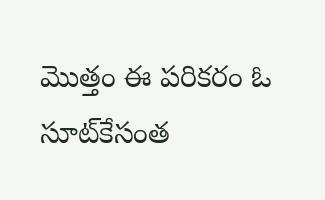మొత్తం ఈ పరికరం ఓ సూట్‌కేసంత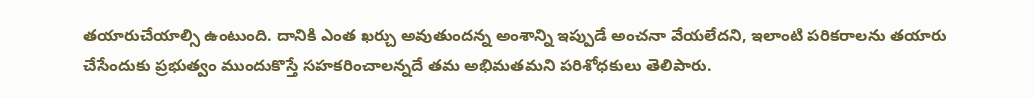తయారుచేయాల్సి ఉంటుంది. దానికి ఎంత ఖర్చు అవుతుందన్న అంశాన్ని ఇప్పుడే అంచనా వేయలేదని, ఇలాంటి పరికరాలను తయారు చేసేందుకు ప్రభుత్వం ముందుకొస్తే సహకరించాలన్నదే తమ అభిమతమని పరిశోధకులు తెలిపారు.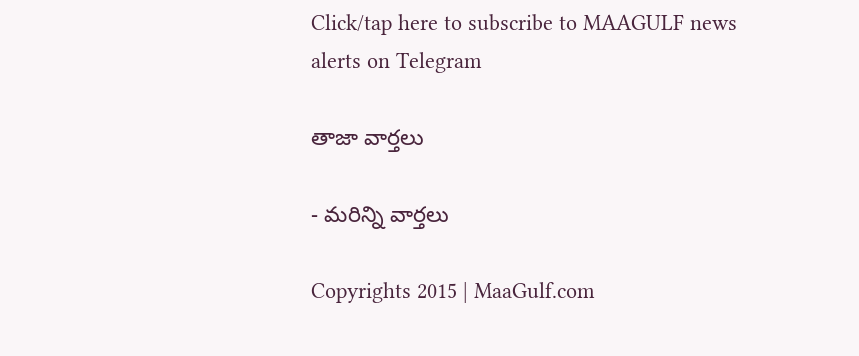Click/tap here to subscribe to MAAGULF news alerts on Telegram

తాజా వార్తలు

- మరిన్ని వార్తలు

Copyrights 2015 | MaaGulf.com